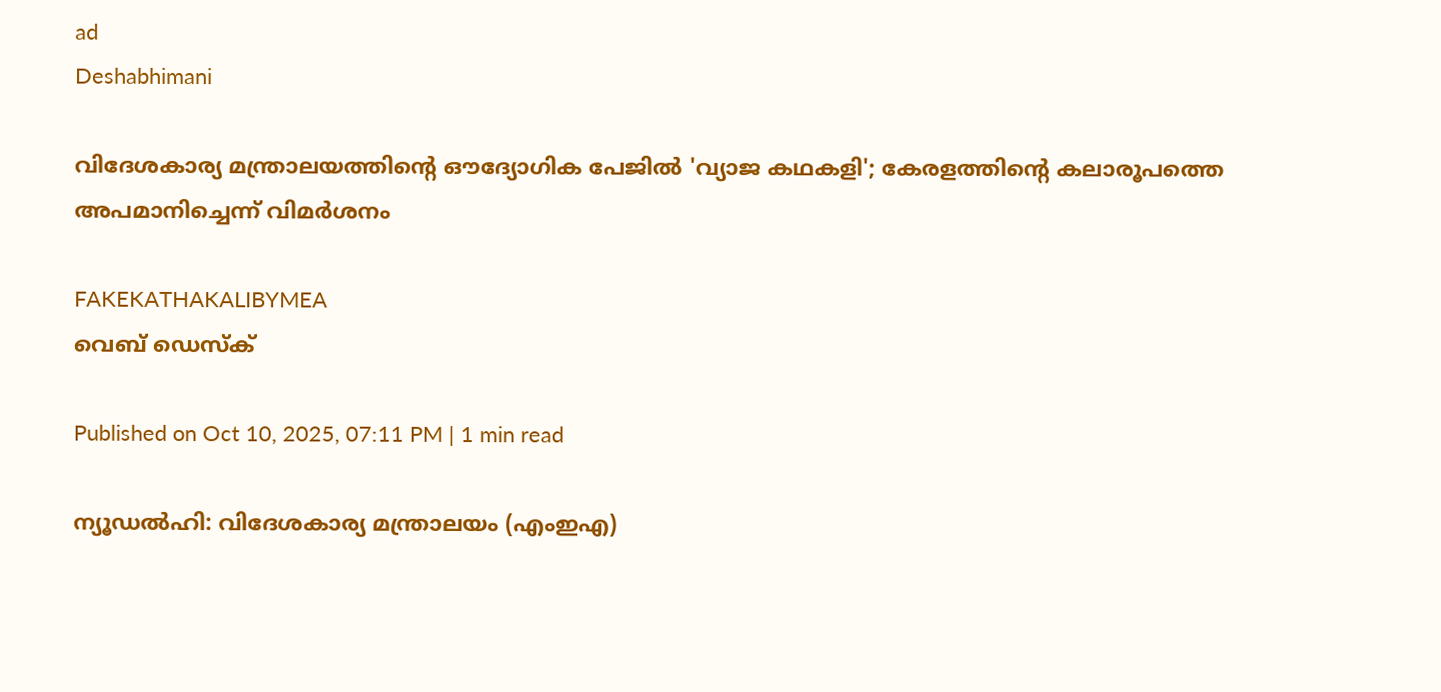ad
Deshabhimani

വിദേശകാര്യ മന്ത്രാലയത്തിൻ്റെ ഔദ്യോഗിക പേജിൽ 'വ്യാജ കഥകളി'; കേരളത്തിൻ്റെ കലാരൂപത്തെ അപമാനിച്ചെന്ന് വിമർശനം

FAKEKATHAKALIBYMEA
വെബ് ഡെസ്ക്

Published on Oct 10, 2025, 07:11 PM | 1 min read

ന്യൂഡൽഹി: വിദേശകാര്യ മന്ത്രാലയം (എംഇഎ)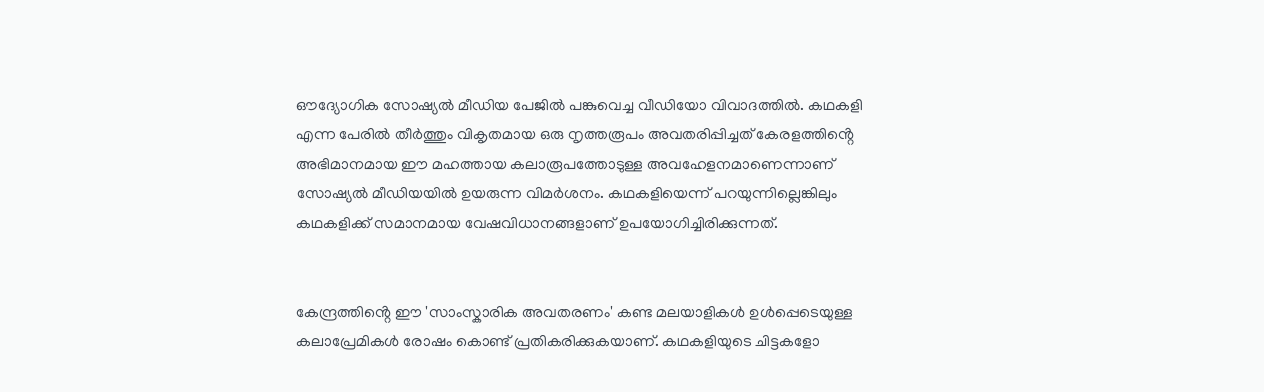ഔദ്യോഗിക സോഷ്യൽ മീഡിയ പേജിൽ പങ്കുവെച്ച വീഡിയോ വിവാദത്തിൽ. കഥകളി എന്ന പേരിൽ തീർത്തും വികൃതമായ ഒരു നൃത്തരൂപം അവതരിപ്പിച്ചത് കേരളത്തിൻ്റെ അഭിമാനമായ ഈ മഹത്തായ കലാരൂപത്തോടുള്ള അവഹേളനമാണെന്നാണ് സോഷ്യൽ മീഡിയയിൽ ഉയരുന്ന വിമർശനം. കഥകളിയെന്ന് പറയുന്നില്ലെങ്കിലും കഥകളിക്ക് സമാനമായ വേഷവിധാനങ്ങളാണ് ഉപയോഗിച്ചിരിക്കുന്നത്.


കേന്ദ്രത്തിൻ്റെ ഈ 'സാംസ്കാരിക അവതരണം' കണ്ട മലയാളികൾ ഉൾപ്പെടെയുള്ള കലാപ്രേമികൾ രോഷം കൊണ്ട് പ്രതികരിക്കുകയാണ്. കഥകളിയുടെ ചിട്ടകളോ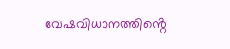വേഷവിധാനത്തിൻ്റെ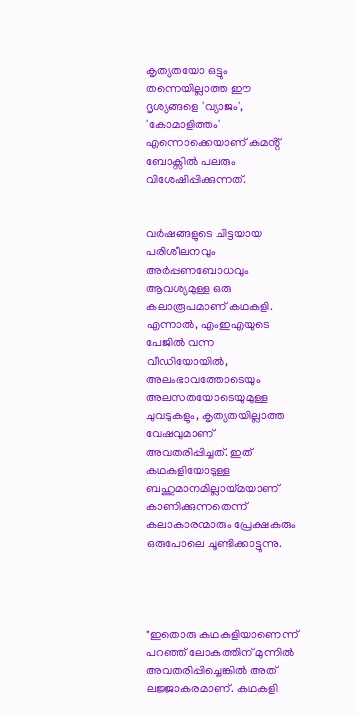കൃത്യതയോ ഒട്ടും തന്നെയില്ലാത്ത ഈ ദൃശ്യങ്ങളെ 'വ്യാജം', 'കോമാളിത്തം' എന്നൊക്കെയാണ് കമൻ്റ് ബോക്സിൽ പലരും വിശേഷിപ്പിക്കുന്നത്.


വർഷങ്ങളുടെ ചിട്ടയായ പരിശീലനവും അർപ്പണബോധവും ആവശ്യമുള്ള ഒരു കലാരൂപമാണ് കഥകളി. എന്നാൽ, എംഇഎയുടെ പേജിൽ വന്ന വീഡിയോയിൽ, അലംഭാവത്തോടെയും അലസതയോടെയുമുള്ള ചുവടുകളും, കൃത്യതയില്ലാത്ത വേഷവുമാണ് അവതരിപ്പിച്ചത്. ഇത് കഥകളിയോടുള്ള ബഹുമാനമില്ലായ്മയാണ് കാണിക്കുന്നതെന്ന് കലാകാരന്മാരും പ്രേക്ഷകരും ഒരുപോലെ ചൂണ്ടിക്കാട്ടുന്നു.




"ഇതൊരു കഥകളിയാണെന്ന് പറഞ്ഞ് ലോകത്തിന് മുന്നിൽ അവതരിപ്പിച്ചെങ്കിൽ അത് ലജ്ജാകരമാണ്. കഥകളി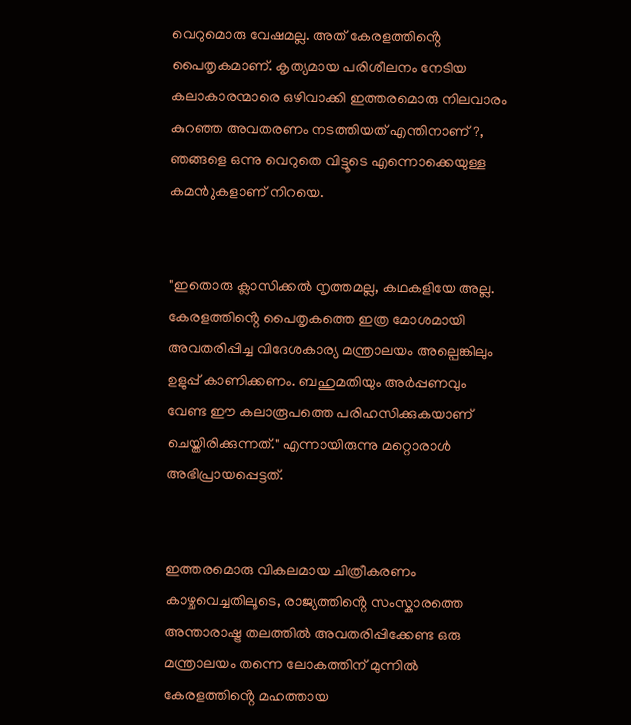വെറുമൊരു വേഷമല്ല. അത് കേരളത്തിൻ്റെ പൈതൃകമാണ്. കൃത്യമായ പരിശീലനം നേടിയ കലാകാരന്മാരെ ഒഴിവാക്കി ഇത്തരമൊരു നിലവാരം കുറഞ്ഞ അവതരണം നടത്തിയത് എന്തിനാണ്?, ഞങ്ങളെ ഒന്നു വെറുതെ വിട്ടൂടെ എന്നൊക്കെയുള്ള കമൻുകളാണ് നിറയെ.


"ഇതൊരു ക്ലാസിക്കൽ നൃത്തമല്ല, കഥകളിയേ അല്ല. കേരളത്തിൻ്റെ പൈതൃകത്തെ ഇത്ര മോശമായി അവതരിപ്പിച്ച വിദേശകാര്യ മന്ത്രാലയം അല്പെങ്കിലും ഉളുപ്പ് കാണിക്കണം. ബഹുമതിയും അർപ്പണവും വേണ്ട ഈ കലാരൂപത്തെ പരിഹസിക്കുകയാണ് ചെയ്തിരിക്കുന്നത്." എന്നായിരുന്നു മറ്റൊരാൾ അഭിപ്രായപ്പെട്ടത്.


ഇത്തരമൊരു വികലമായ ചിത്രീകരണം കാഴ്ചവെച്ചതിലൂടെ, രാജ്യത്തിൻ്റെ സംസ്കാരത്തെ അന്താരാഷ്ട്ര തലത്തിൽ അവതരിപ്പിക്കേണ്ട ഒരു മന്ത്രാലയം തന്നെ ലോകത്തിന് മുന്നിൽ കേരളത്തിൻ്റെ മഹത്തായ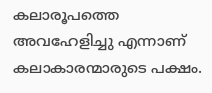കലാരൂപത്തെ അവഹേളിച്ചു എന്നാണ് കലാകാരന്മാരുടെ പക്ഷം.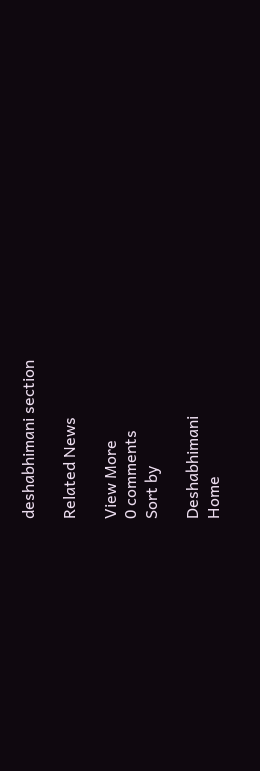deshabhimani section

Related News

View More
0 comments
Sort by

Deshabhimani
Home